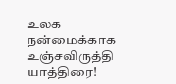உலக நன்மைக்காக உஞ்சவிருத்தி யாத்திரை!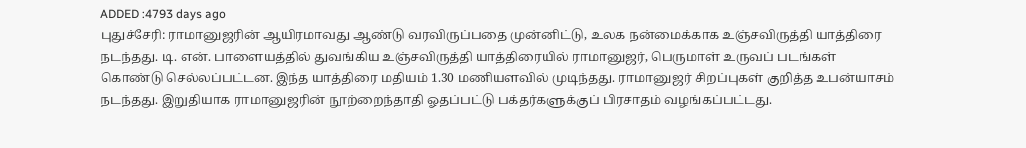ADDED :4793 days ago
புதுச்சேரி: ராமானுஜரின் ஆயிரமாவது ஆண்டு வரவிருப்பதை முன்னிட்டு, உலக நன்மைக்காக உஞ்சவிருத்தி யாத்திரை நடந்தது. டி. என். பாளையத்தில் துவங்கிய உஞ்சவிருத்தி யாத்திரையில் ராமானுஜர், பெருமாள் உருவப் படங்கள் கொண்டு செல்லப்பட்டன. இந்த யாத்திரை மதியம் 1.30 மணியளவில் முடிந்தது. ராமானுஜர் சிறப்புகள் குறித்த உபன்யாசம் நடந்தது. இறுதியாக ராமானுஜரின் நூற்றைந்தாதி ஓதப்பட்டு பக்தர்களுக்குப் பிரசாதம் வழங்கப்பட்டது.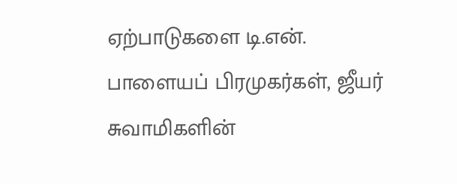ஏற்பாடுகளை டி.என். பாளையப் பிரமுகர்கள், ஜீயர் சுவாமிகளின்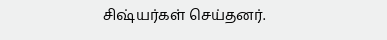சிஷ்யர்கள் செய்தனர்.